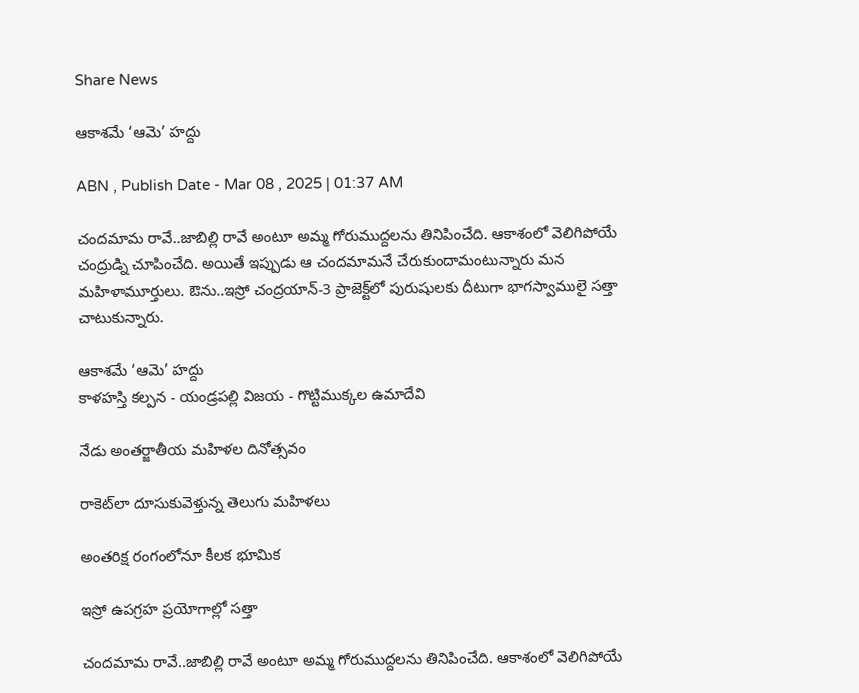Share News

ఆకాశమే ‘ఆమె’ హద్దు

ABN , Publish Date - Mar 08 , 2025 | 01:37 AM

చందమామ రావే..జాబిల్లి రావే అంటూ అమ్మ గోరుముద్దలను తినిపించేది. ఆకాశంలో వెలిగిపోయే చంద్రుడ్ని చూపించేది. అయితే ఇప్పుడు ఆ చందమామనే చేరుకుందామంటున్నారు మన మహిళామూర్తులు. ఔను..ఇస్రో చంద్రయాన్‌-3 ప్రాజెక్ట్‌లో పురుషులకు దీటుగా భాగస్వాములై సత్తా చాటుకున్నారు.

ఆకాశమే ‘ఆమె’ హద్దు
కాళహస్తి కల్పన - యండ్రపల్లి విజయ - గొట్టిముక్కల ఉమాదేవి

నేడు అంతర్జాతీయ మహిళల దినోత్సవం

రాకెట్‌లా దూసుకువెళ్తున్న తెలుగు మహిళలు

అంతరిక్ష రంగంలోనూ కీలక భూమిక

ఇస్రో ఉపగ్రహ ప్రయోగాల్లో సత్తా

చందమామ రావే..జాబిల్లి రావే అంటూ అమ్మ గోరుముద్దలను తినిపించేది. ఆకాశంలో వెలిగిపోయే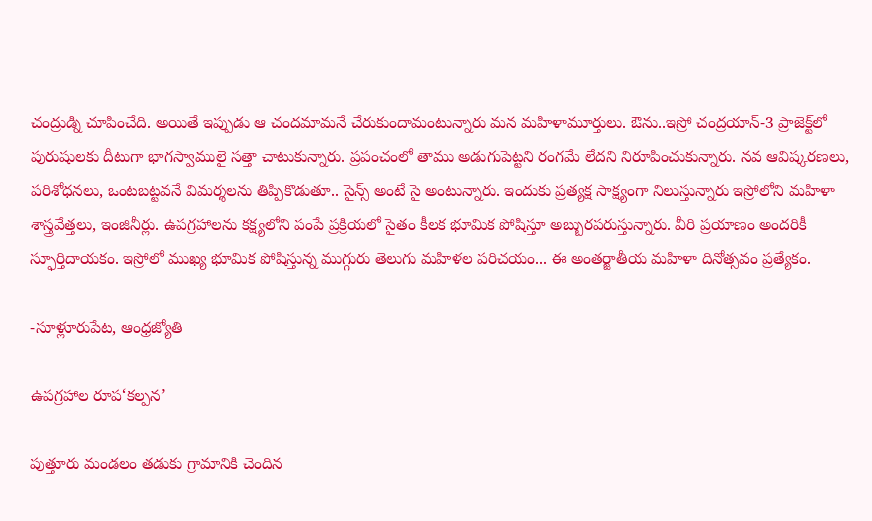చంద్రుడ్ని చూపించేది. అయితే ఇప్పుడు ఆ చందమామనే చేరుకుందామంటున్నారు మన మహిళామూర్తులు. ఔను..ఇస్రో చంద్రయాన్‌-3 ప్రాజెక్ట్‌లో పురుషులకు దీటుగా భాగస్వాములై సత్తా చాటుకున్నారు. ప్రపంచంలో తాము అడుగుపెట్టని రంగమే లేదని నిరూపించుకున్నారు. నవ ఆవిష్కరణలు, పరిశోధనలు, ఒంటబట్టవనే విమర్శలను తిప్పికొడుతూ.. సైన్స్‌ అంటే సై అంటున్నారు. ఇందుకు ప్రత్యక్ష సాక్ష్యంగా నిలుస్తున్నారు ఇస్రోలోని మహిళా శాస్త్రవేత్తలు, ఇంజినీర్లు. ఉపగ్రహాలను కక్ష్యలోని పంపే ప్రక్రియలో సైతం కీలక భూమిక పోషిస్తూ అబ్బురపరుస్తున్నారు. వీరి ప్రయాణం అందరికీ స్ఫూర్తిదాయకం. ఇస్రోలో ముఖ్య భూమిక పోషిస్తున్న ముగ్గురు తెలుగు మహిళల పరిచయం... ఈ అంతర్జాతీయ మహిళా దినోత్సవం ప్రత్యేకం.

-సూళ్లూరుపేట, ఆంధ్రజ్యోతి

ఉపగ్రహాల రూప‘కల్పన’

పుత్తూరు మండలం తడుకు గ్రామానికి చెందిన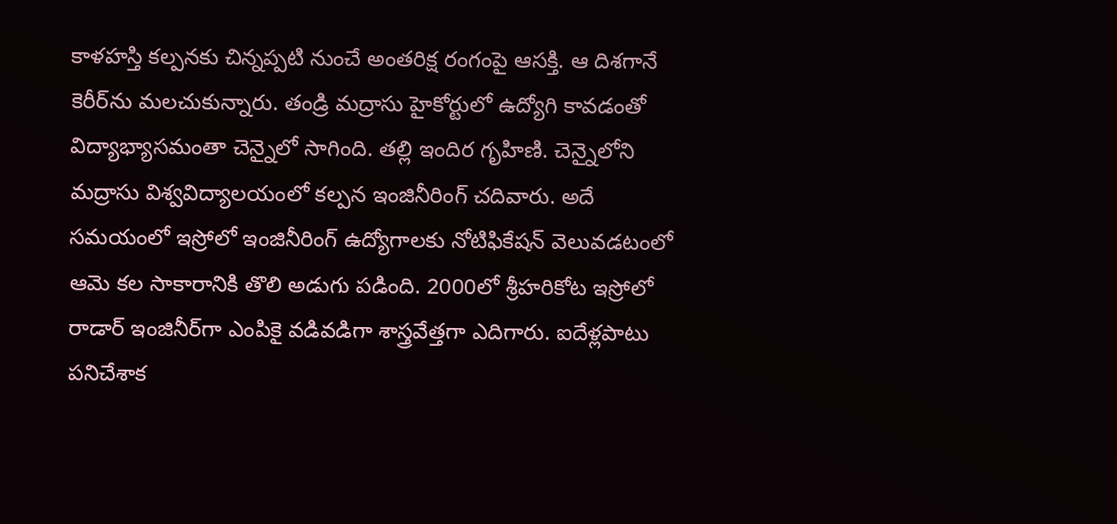కాళహస్తి కల్పనకు చిన్నప్పటి నుంచే అంతరిక్ష రంగంపై ఆసక్తి. ఆ దిశగానే కెరీర్‌ను మలచుకున్నారు. తండ్రి మద్రాసు హైకోర్టులో ఉద్యోగి కావడంతో విద్యాభ్యాసమంతా చెన్నైలో సాగింది. తల్లి ఇందిర గృహిణి. చెన్నైలోని మద్రాసు విశ్వవిద్యాలయంలో కల్పన ఇంజినీరింగ్‌ చదివారు. అదే సమయంలో ఇస్రోలో ఇంజినీరింగ్‌ ఉద్యోగాలకు నోటిఫికేషన్‌ వెలువడటంలో ఆమె కల సాకారానికి తొలి అడుగు పడింది. 2000లో శ్రీహరికోట ఇస్రోలో రాడార్‌ ఇంజినీర్‌గా ఎంపికై వడివడిగా శాస్త్రవేత్తగా ఎదిగారు. ఐదేళ్లపాటు పనిచేశాక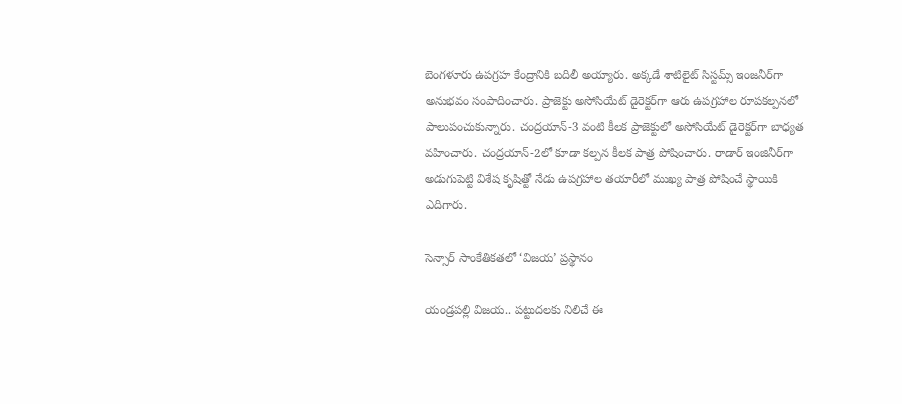బెంగళూరు ఉపగ్రహ కేంద్రానికి బదిలీ అయ్యారు. అక్కడే శాటిలైట్‌ సిస్టమ్స్‌ ఇంజనీర్‌గా అనుభవం సంపాదించారు. ప్రాజెక్టు అసోసియేట్‌ డైరెక్టర్‌గా ఆరు ఉపగ్రహాల రూపకల్పనలో పాలుపంచుకున్నారు. చంద్రయాన్‌-3 వంటి కీలక ప్రాజెక్టులో అసోసియేట్‌ డైరెక్టర్‌గా బాధ్యత వహించారు. చంద్రయాన్‌-2లో కూడా కల్పన కీలక పాత్ర పోషించారు. రాడార్‌ ఇంజినీర్‌గా అడుగుపెట్టి విశేష కృషిత్టో నేడు ఉపగ్రహాల తయారీలో ముఖ్య పాత్ర పోషించే స్థాయికి ఎదిగారు.

సెన్సార్‌ సాంకేతికతలో ‘విజయ’ ప్రస్థానం

యండ్రపల్లి విజయ.. పట్టుదలకు నిలిచే ఈ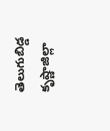తెలుగుబిడ్డ కృష్ణాజిల్లా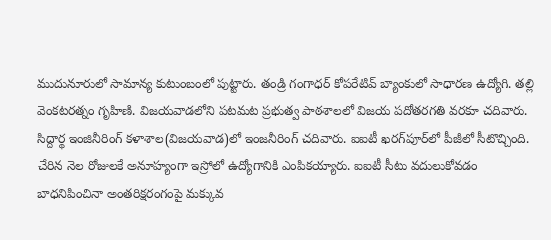ముదునూరులో సామాన్య కుటుంబంలో పుట్టారు. తండ్రి గంగాధర్‌ కోపరేటివ్‌ బ్యాంకులో సాధారణ ఉద్యోగి. తల్లి వెంకటరత్నం గృహిణి. విజయవాడలోని పటమట ప్రభుత్వ పాఠశాలలో విజయ పదోతరగతి వరకూ చదివారు. సిద్దార్థ ఇంజినీరింగ్‌ కళాశాల(విజయవాడ)లో ఇంజనీరింగ్‌ చదివారు. ఐఐటీ ఖరగ్‌పూర్‌లో పీజీలో సీటొచ్చింది. చేరిన నెల రోజులకే అనూహ్యంగా ఇస్రోలో ఉద్యోగానికి ఎంపికయ్యారు. ఐఐటీ సీటు వదులుకోవడం బాధనిపించినా అంతరిక్షరంగంపై మక్కువ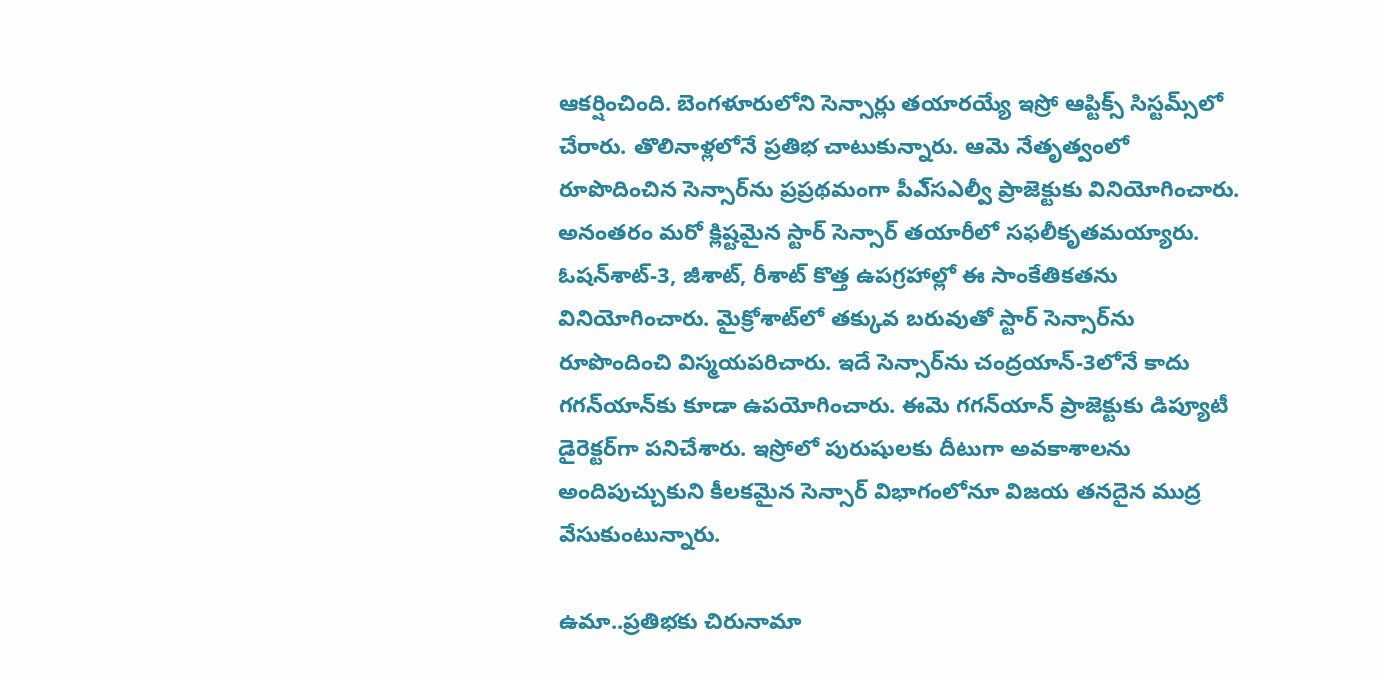ఆకర్షించింది. బెంగళూరులోని సెన్సార్లు తయారయ్యే ఇస్రో ఆప్టిక్స్‌ సిస్టమ్స్‌లో చేరారు. తొలినాళ్లలోనే ప్రతిభ చాటుకున్నారు. ఆమె నేతృత్వంలో రూపొదించిన సెన్సార్‌ను ప్రప్రథమంగా పీఎ్‌సఎల్వీ ప్రాజెక్టుకు వినియోగించారు. అనంతరం మరో క్లిష్టమైన స్టార్‌ సెన్సార్‌ తయారీలో సఫలీకృతమయ్యారు. ఓషన్‌శాట్‌-3, జీశాట్‌, రీశాట్‌ కొత్త ఉపగ్రహాల్లో ఈ సాంకేతికతను వినియోగించారు. మైక్రోశాట్‌లో తక్కువ బరువుతో స్టార్‌ సెన్సార్‌ను రూపొందించి విస్మయపరిచారు. ఇదే సెన్సార్‌ను చంద్రయాన్‌-3లోనే కాదు గగన్‌యాన్‌కు కూడా ఉపయోగించారు. ఈమె గగన్‌యాన్‌ ప్రాజెక్టుకు డిప్యూటీ డైరెక్టర్‌గా పనిచేశారు. ఇస్రోలో పురుషులకు దీటుగా అవకాశాలను అందిపుచ్చుకుని కీలకమైన సెన్సార్‌ విభాగంలోనూ విజయ తనదైన ముద్ర వేసుకుంటున్నారు.

ఉమా..ప్రతిభకు చిరునామా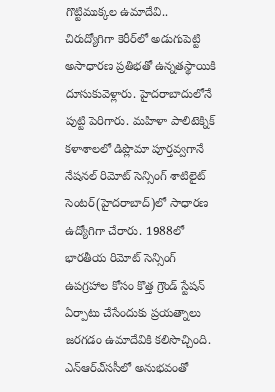గొట్టిముక్కల ఉమాదేవి.. చిరుద్యోగిగా కెరీర్‌లో అడుగుపెట్టి అసాధారణ ప్రతిభతో ఉన్నతస్థాయికి దూసుకువెళ్లారు. హైదరాబాదులోనే పుట్టి పెరిగారు. మహిళా పాలిటెక్నిక్‌ కళాశాలలో డిప్లొమా పూర్తవ్వగానే నేషనల్‌ రిమోట్‌ సెన్సింగ్‌ శాటిలైట్‌ సెంటర్‌(హైదరాబాద్‌)లో సాధారణ ఉద్యోగిగా చేరారు. 1988లో భారతీయ రిమోట్‌ సెన్సింగ్‌ ఉపగ్రహాల కోసం కొత్త గ్రౌండ్‌ స్టేషన్‌ ఏర్పాటు చేసేందుకు ప్రయత్నాలు జరగడం ఉమాదేవికి కలిసొచ్చింది. ఎన్‌ఆర్‌ఎ్‌ససీలో అనుభవంతో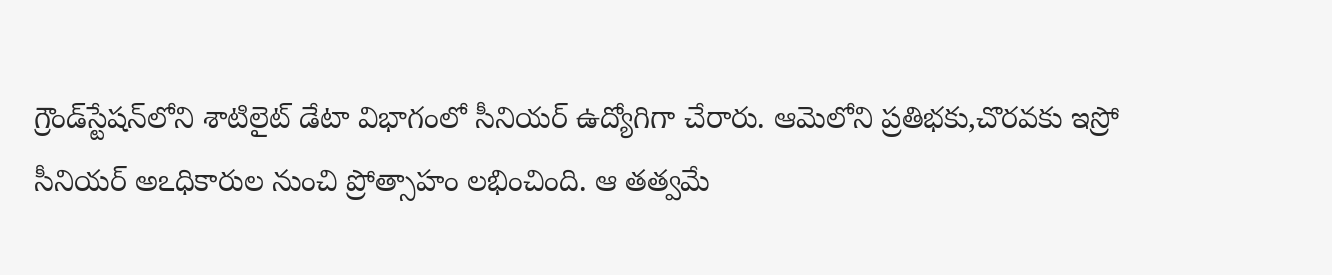గ్రౌండ్‌స్టేషన్‌లోని శాటిలైట్‌ డేటా విభాగంలో సీనియర్‌ ఉద్యోగిగా చేరారు. ఆమెలోని ప్రతిభకు,చొరవకు ఇస్రో సీనియర్‌ అఽధికారుల నుంచి ప్రోత్సాహం లభించింది. ఆ తత్వమే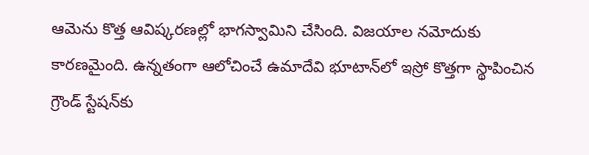ఆమెను కొత్త ఆవిష్కరణల్లో భాగస్వామిని చేసింది. విజయాల నమోదుకు కారణమైంది. ఉన్నతంగా ఆలోచించే ఉమాదేవి భూటాన్‌లో ఇస్రో కొత్తగా స్థాపించిన గ్రౌండ్‌ స్టేషన్‌కు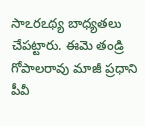సాఽరఽథ్య బాధ్యతలు చేపట్టారు. ఈమె తండ్రి గోపాలరావు మాజీ ప్రధాని పీవీ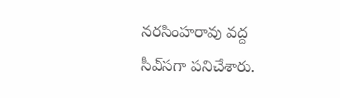నరసింహరావు వద్ద సీఎ్‌సగా పనిచేశారు.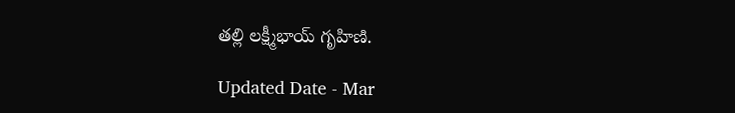తల్లి లక్ష్మీభాయ్‌ గృహిణి.

Updated Date - Mar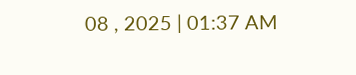08 , 2025 | 01:37 AM